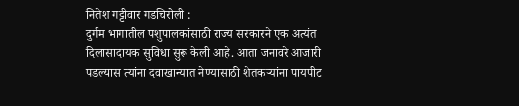नितेश गट्टीवार गडचिरोली :
दुर्गम भागातील पशुपालकांसाठी राज्य सरकारने एक अत्यंत दिलासादायक सुविधा सुरू केली आहे. आता जनावरे आजारी पडल्यास त्यांना दवाखान्यात नेण्यासाठी शेतकऱ्यांना पायपीट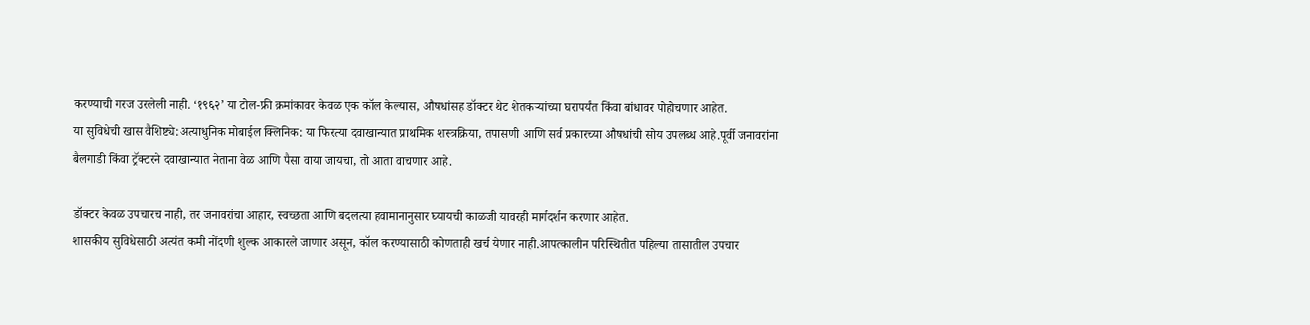करण्याची गरज उरलेली नाही. ‘१९६२’ या टोल-फ्री क्रमांकावर केवळ एक कॉल केल्यास, औषधांसह डॉक्टर थेट शेतकऱ्यांच्या घरापर्यंत किंवा बांधावर पोहोचणार आहेत.
या सुविधेची खास वैशिष्ट्ये:अत्याधुनिक मोबाईल क्लिनिक: या फिरत्या दवाखान्यात प्राथमिक शस्त्रक्रिया, तपासणी आणि सर्व प्रकारच्या औषधांची सोय उपलब्ध आहे.पूर्वी जनावरांना बैलगाडी किंवा ट्रॅक्टरने दवाखान्यात नेताना वेळ आणि पैसा वाया जायचा, तो आता वाचणार आहे.

डॉक्टर केवळ उपचारच नाही, तर जनावरांचा आहार, स्वच्छता आणि बदलत्या हवामानानुसार घ्यायची काळजी यावरही मार्गदर्शन करणार आहेत.
शासकीय सुविधेसाठी अत्यंत कमी नोंदणी शुल्क आकारले जाणार असून, कॉल करण्यासाठी कोणताही खर्च येणार नाही.आपत्कालीन परिस्थितीत पहिल्या तासातील उपचार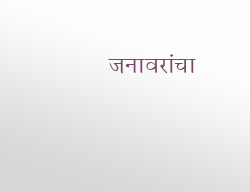जनावरांचा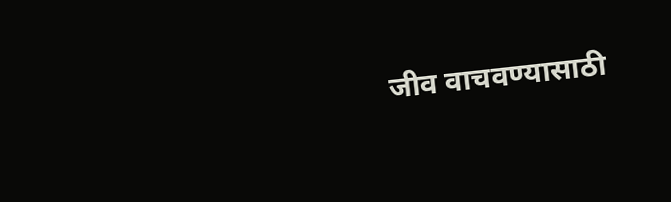जीव वाचवण्यासाठी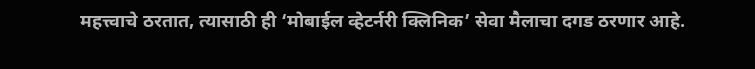महत्त्वाचे ठरतात, त्यासाठी ही ‘मोबाईल व्हेटर्नरी क्लिनिक’ सेवा मैलाचा दगड ठरणार आहे.